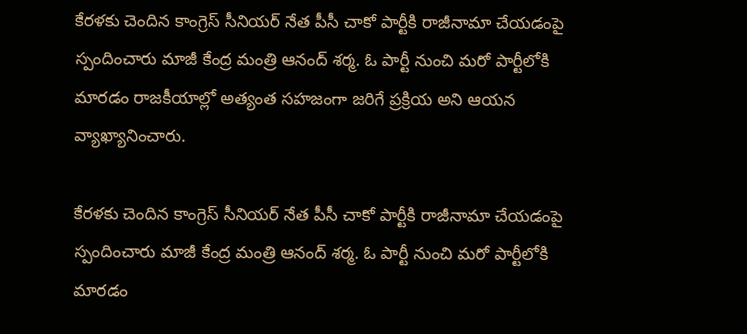కేరళకు చెందిన కాంగ్రెస్ సీనియర్ నేత పీసీ చాకో పార్టీకి రాజీనామా చేయడంపై స్పందించారు మాజీ కేంద్ర మంత్రి ఆనంద్ శర్మ. ఓ పార్టీ నుంచి మరో పార్టీలోకి మారడం రాజకీయాల్లో అత్యంత సహజంగా జరిగే ప్రక్రియ అని ఆయన వ్యాఖ్యానించారు.

కేరళకు చెందిన కాంగ్రెస్ సీనియర్ నేత పీసీ చాకో పార్టీకి రాజీనామా చేయడంపై స్పందించారు మాజీ కేంద్ర మంత్రి ఆనంద్ శర్మ. ఓ పార్టీ నుంచి మరో పార్టీలోకి మారడం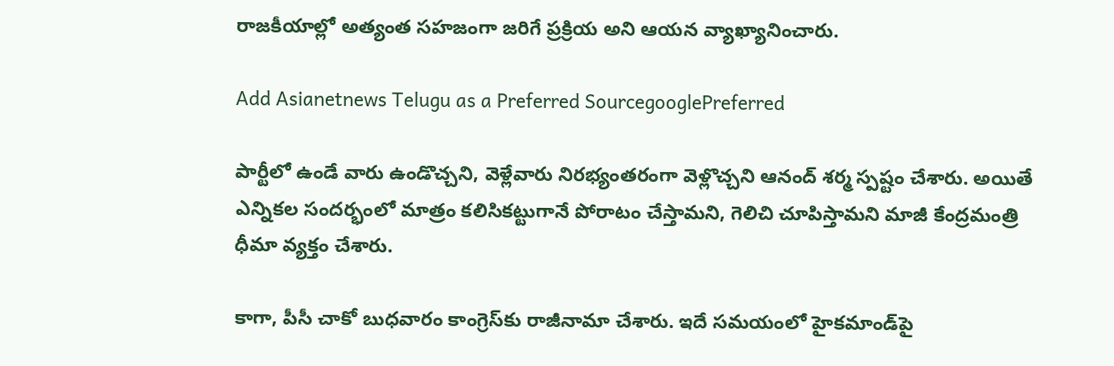రాజకీయాల్లో అత్యంత సహజంగా జరిగే ప్రక్రియ అని ఆయన వ్యాఖ్యానించారు.

Add Asianetnews Telugu as a Preferred SourcegooglePreferred

పార్టీలో ఉండే వారు ఉండొచ్చని, వెళ్లేవారు నిరభ్యంతరంగా వెళ్లొచ్చని ఆనంద్ శర్మ స్పష్టం చేశారు. అయితే ఎన్నికల సందర్భంలో మాత్రం కలిసికట్టుగానే పోరాటం చేస్తామని, గెలిచి చూపిస్తామని మాజీ కేంద్రమంత్రి ధీమా వ్యక్తం చేశారు.

కాగా, పీసీ చాకో బుధవారం కాంగ్రెస్‌కు రాజీనామా చేశారు. ఇదే సమయంలో హైకమాండ్‌పై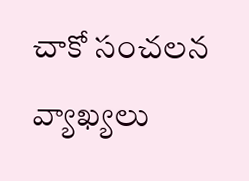చాకో సంచలన వ్యాఖ్యలు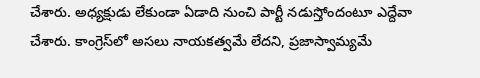చేశారు. అధ్యక్షుడు లేకుండా ఏడాది నుంచి పార్టీ నడుస్తోందంటూ ఎద్దేవా చేశారు. కాంగ్రెస్‌లో అసలు నాయకత్వమే లేదని, ప్రజాస్వామ్యమే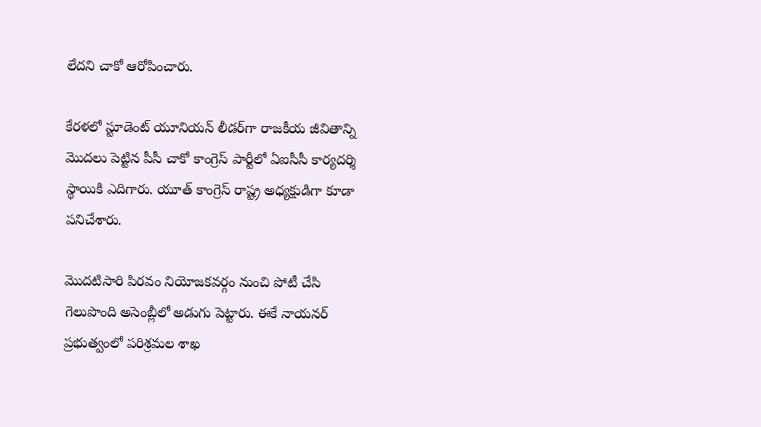లేదని చాకో ఆరోపించారు.

కేరళలో స్టూడెంట్ యూనియన్ లీడర్‌గా రాజకీయ జీవితాన్ని మొదలు పెట్టిన పీసీ చాకో కాంగ్రెస్ పార్టీలో ఏఐసీసీ కార్యదర్శి స్థాయికి ఎదిగారు. యూత్ కాంగ్రెస్ రాష్ట్ర అధ్యక్షుడిగా కూడా పనిచేశారు.

మొదటిసారి పిరవం నియోజకవర్గం నుంచి పోటీ చేసి గెలుపొంది అసెంబ్లీలో అడుగు పెట్టారు. ఈకే నాయనర్ ప్రభుత్వంలో పరిశ్రమల శాఖ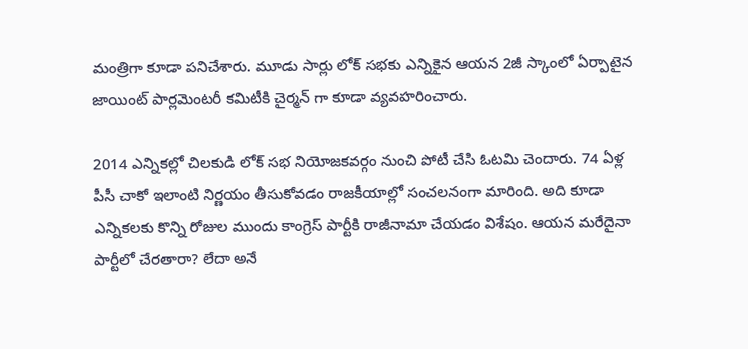మంత్రిగా కూడా పనిచేశారు. మూడు సార్లు లోక్ సభకు ఎన్నికైన ఆయన 2జీ స్కాంలో ఏర్పాటైన జాయింట్ పార్లమెంటరీ కమిటీకి చైర్మన్ గా కూడా వ్యవహరించారు.

2014 ఎన్నికల్లో చిలకుడి లోక్ సభ నియోజకవర్గం నుంచి పోటీ చేసి ఓటమి చెందారు. 74 ఏళ్ల పీసీ చాకో ఇలాంటి నిర్ణయం తీసుకోవడం రాజకీయాల్లో సంచలనంగా మారింది. అది కూడా ఎన్నికలకు కొన్ని రోజుల ముందు కాంగ్రెస్ పార్టీకి రాజీనామా చేయడం విశేషం. ఆయన మరేదైనా పార్టీలో చేరతారా? లేదా అనే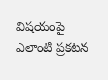విషయంపై ఎలాంటి ప్రకటన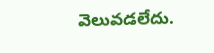వెలువడలేదు.